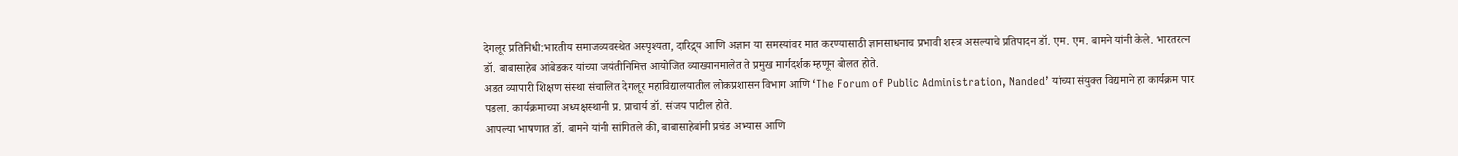देगलूर प्रतिनिधी:भारतीय समाजव्यवस्थेत अस्पृश्यता, दारिद्र्य आणि अज्ञान या समस्यांवर मात करण्यासाठी ज्ञानसाधनाच प्रभावी शस्त्र असल्याचे प्रतिपादन डॉ. एम. एम. बामने यांनी केले. भारतरत्न डॉ. बाबासाहेब आंबेडकर यांच्या जयंतीनिमित्त आयोजित व्याख्यानमालेत ते प्रमुख मार्गदर्शक म्हणून बोलत होते.
अडत व्यापारी शिक्षण संस्था संचालित देगलूर महाविद्यालयातील लोकप्रशासन विभाग आणि ‘The Forum of Public Administration, Nanded’ यांच्या संयुक्त विद्यमाने हा कार्यक्रम पार पडला. कार्यक्रमाच्या अध्यक्षस्थानी प्र. प्राचार्य डॉ. संजय पाटील होते.
आपल्या भाषणात डॉ. बामने यांनी सांगितले की, बाबासाहेबांनी प्रचंड अभ्यास आणि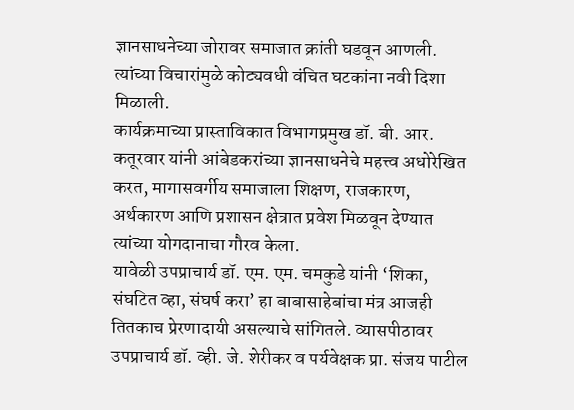ज्ञानसाधनेच्या जोरावर समाजात क्रांती घडवून आणली. त्यांच्या विचारांमुळे कोट्यवधी वंचित घटकांना नवी दिशा मिळाली.
कार्यक्रमाच्या प्रास्ताविकात विभागप्रमुख डॉ. बी. आर. कतूरवार यांनी आंबेडकरांच्या ज्ञानसाधनेचे महत्त्व अधोरेखित करत, मागासवर्गीय समाजाला शिक्षण, राजकारण, अर्थकारण आणि प्रशासन क्षेत्रात प्रवेश मिळवून देण्यात त्यांच्या योगदानाचा गौरव केला.
यावेळी उपप्राचार्य डॉ. एम. एम. चमकुडे यांनी ‘शिका, संघटित व्हा, संघर्ष करा’ हा बाबासाहेबांचा मंत्र आजही तितकाच प्रेरणादायी असल्याचे सांगितले. व्यासपीठावर उपप्राचार्य डॉ. व्ही. जे. शेरीकर व पर्यवेक्षक प्रा. संजय पाटील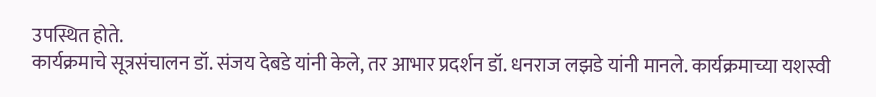उपस्थित होते.
कार्यक्रमाचे सूत्रसंचालन डॉ. संजय देबडे यांनी केले, तर आभार प्रदर्शन डॉ. धनराज लझडे यांनी मानले. कार्यक्रमाच्या यशस्वी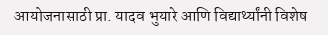आयोजनासाठी प्रा. यादव भुयारे आणि विद्यार्थ्यांनी विशेष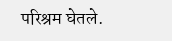परिश्रम घेतले.